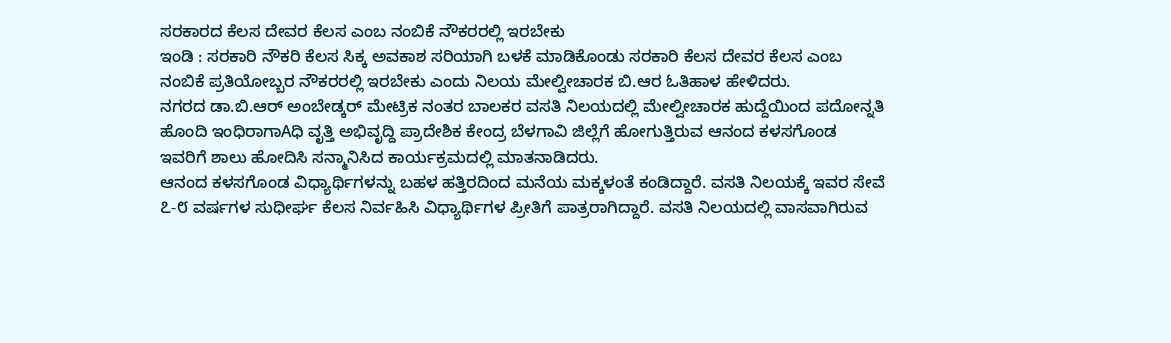ಸರಕಾರದ ಕೆಲಸ ದೇವರ ಕೆಲಸ ಎಂಬ ನಂಬಿಕೆ ನೌಕರರಲ್ಲಿ ಇರಬೇಕು
ಇಂಡಿ : ಸರಕಾರಿ ನೌಕರಿ ಕೆಲಸ ಸಿಕ್ಕ ಅವಕಾಶ ಸರಿಯಾಗಿ ಬಳಕೆ ಮಾಡಿಕೊಂಡು ಸರಕಾರಿ ಕೆಲಸ ದೇವರ ಕೆಲಸ ಎಂಬ ನಂಬಿಕೆ ಪ್ರತಿಯೋಬ್ಬರ ನೌಕರರಲ್ಲಿ ಇರಬೇಕು ಎಂದು ನಿಲಯ ಮೇಲ್ವೀಚಾರಕ ಬಿ.ಆರ ಓತಿಹಾಳ ಹೇಳಿದರು.
ನಗರದ ಡಾ.ಬಿ.ಆರ್ ಅಂಬೇಡ್ಕರ್ ಮೇಟ್ರಿಕ ನಂತರ ಬಾಲಕರ ವಸತಿ ನಿಲಯದಲ್ಲಿ ಮೇಲ್ವೀಚಾರಕ ಹುದ್ದೆಯಿಂದ ಪದೋನ್ನತಿ ಹೊಂದಿ ಇಂಧಿರಾಗಾAಧಿ ವೃತ್ತಿ ಅಭಿವೃದ್ದಿ ಪ್ರಾದೇಶಿಕ ಕೇಂದ್ರ ಬೆಳಗಾವಿ ಜಿಲ್ಲೆಗೆ ಹೋಗುತ್ತಿರುವ ಆನಂದ ಕಳಸಗೊಂಡ ಇವರಿಗೆ ಶಾಲು ಹೋದಿಸಿ ಸನ್ಮಾನಿಸಿದ ಕಾರ್ಯಕ್ರಮದಲ್ಲಿ ಮಾತನಾಡಿದರು.
ಆನಂದ ಕಳಸಗೊಂಡ ವಿಧ್ಯಾರ್ಥಿಗಳನ್ನು ಬಹಳ ಹತ್ತಿರದಿಂದ ಮನೆಯ ಮಕ್ಕಳಂತೆ ಕಂಡಿದ್ದಾರೆ. ವಸತಿ ನಿಲಯಕ್ಕೆ ಇವರ ಸೇವೆ ೭-೮ ವರ್ಷಗಳ ಸುಧೀರ್ಘ ಕೆಲಸ ನಿರ್ವಹಿಸಿ ವಿಧ್ಯಾರ್ಥಿಗಳ ಪ್ರೀತಿಗೆ ಪಾತ್ರರಾಗಿದ್ದಾರೆ. ವಸತಿ ನಿಲಯದಲ್ಲಿ ವಾಸವಾಗಿರುವ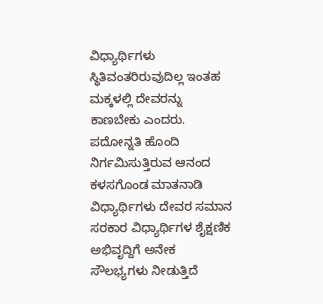ವಿಧ್ಯಾರ್ಥಿಗಳು ಸ್ಥಿತಿವಂತರಿರುವುದಿಲ್ಲ ಇಂತಹ ಮಕ್ಕಳಲ್ಲಿ ದೇವರನ್ನು ಕಾಣಬೇಕು ಎಂದರು.
ಪದೋನ್ನತಿ ಹೊಂದಿ ನಿರ್ಗಮಿಸುತ್ತಿರುವ ಆನಂದ ಕಳಸಗೊಂಡ ಮಾತನಾಡಿ ವಿಧ್ಯಾರ್ಥಿಗಳು ದೇವರ ಸಮಾನ ಸರಕಾರ ವಿಧ್ಯಾರ್ಥಿಗಳ ಶೈಕ್ಷಣಿಕ ಅಭಿವೃದ್ದಿಗೆ ಅನೇಕ ಸೌಲಭ್ಯಗಳು ನೀಡುತ್ತಿದೆ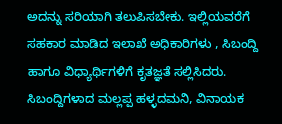ಅದನ್ನು ಸರಿಯಾಗಿ ತಲುಪಿಸಬೇಕು. ಇಲ್ಲಿಯವರೆಗೆ ಸಹಕಾರ ಮಾಡಿದ ಇಲಾಖೆ ಅಧಿಕಾರಿಗಳು , ಸಿಬಂದ್ದಿ ಹಾಗೂ ವಿಧ್ಯಾರ್ಥಿಗಳಿಗೆ ಕೃತಜ್ಞತೆ ಸಲ್ಲಿಸಿದರು.
ಸಿಬಂದ್ದಿಗಳಾದ ಮಲ್ಲಪ್ಪ ಹಳ್ಳದಮನಿ, ವಿನಾಯಕ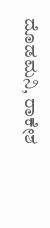ದೊಡಮನಿ, ರಾಕೇಶ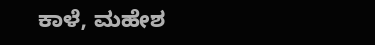ಕಾಳೆ, ಮಹೇಶ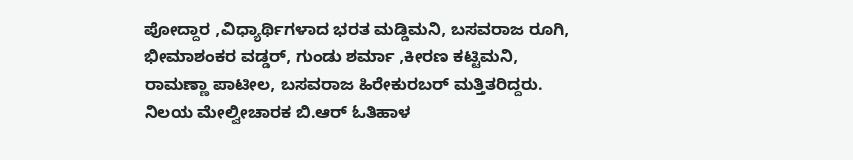ಪೋದ್ದಾರ ,ವಿಧ್ಯಾರ್ಥಿಗಳಾದ ಭರತ ಮಡ್ಡಿಮನಿ, ಬಸವರಾಜ ರೂಗಿ, ಭೀಮಾಶಂಕರ ವಡ್ಡರ್, ಗುಂಡು ಶರ್ಮಾ ,ಕೀರಣ ಕಟ್ಟಿಮನಿ, ರಾಮಣ್ಣಾ ಪಾಟೀಲ, ಬಸವರಾಜ ಹಿರೇಕುರಬರ್ ಮತ್ತಿತರಿದ್ದರು.
ನಿಲಯ ಮೇಲ್ವೀಚಾರಕ ಬಿ.ಆರ್ ಓತಿಹಾಳ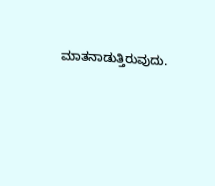ಮಾತನಾಡುತ್ತಿರುವುದು.